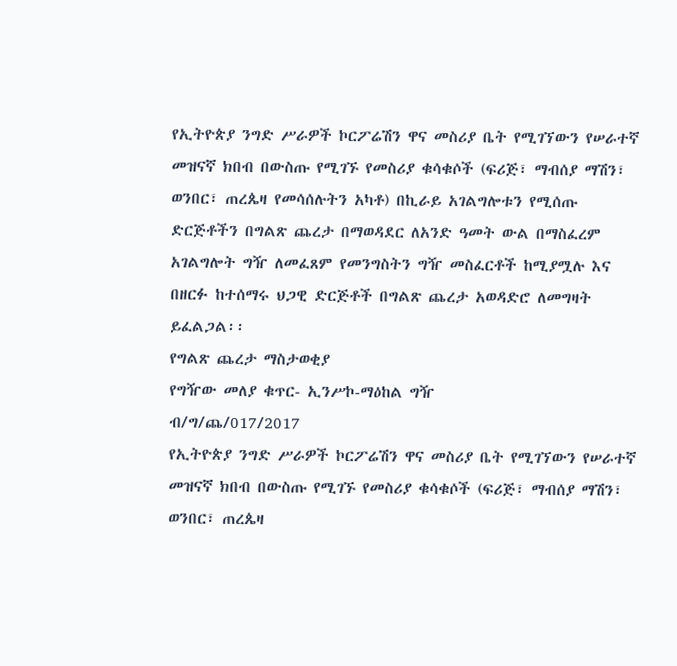የኢትዮጵያ ንግድ ሥራዎች ኮርፖሬሽን ዋና መስሪያ ቤት የሚገኘውን የሠራተኛ መዝናኛ ክበብ በውስጡ የሚገኙ የመስሪያ ቁሳቁሶች (ፍሪጅ፣ ማብሰያ ማሽን፣ ወንበር፣ ጠረጴዛ የመሳሰሉትን አካቶ) በኪራይ አገልግሎቱን የሚሰጡ ድርጅቶችን በግልጽ ጨረታ በማወዳደር ለአንድ ዓመት ውል በማስፈረም አገልግሎት ግዥ ለመፈጸም የመንግስትን ግዥ መስፈርቶች ከሚያሟሉ እና በዘርፉ ከተሰማሩ ህጋዊ ድርጅቶች በግልጽ ጨረታ አወዳድሮ ለመግዛት ይፈልጋል፡፡
የግልጽ ጨረታ ማስታወቂያ
የግዥው መለያ ቁጥር- ኢንሥኮ-ማዕከል ግዥ
ብ/ግ/ጨ/017/2017
የኢትዮጵያ ንግድ ሥራዎች ኮርፖሬሽን ዋና መስሪያ ቤት የሚገኘውን የሠራተኛ መዝናኛ ክበብ በውስጡ የሚገኙ የመስሪያ ቁሳቁሶች (ፍሪጅ፣ ማብሰያ ማሽን፣ ወንበር፣ ጠረጴዛ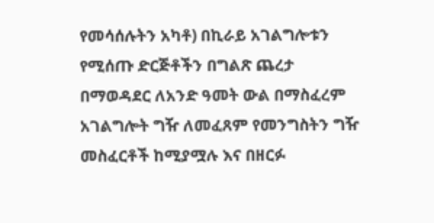የመሳሰሉትን አካቶ) በኪራይ አገልግሎቱን የሚሰጡ ድርጅቶችን በግልጽ ጨረታ በማወዳደር ለአንድ ዓመት ውል በማስፈረም አገልግሎት ግዥ ለመፈጸም የመንግስትን ግዥ መስፈርቶች ከሚያሟሉ እና በዘርፉ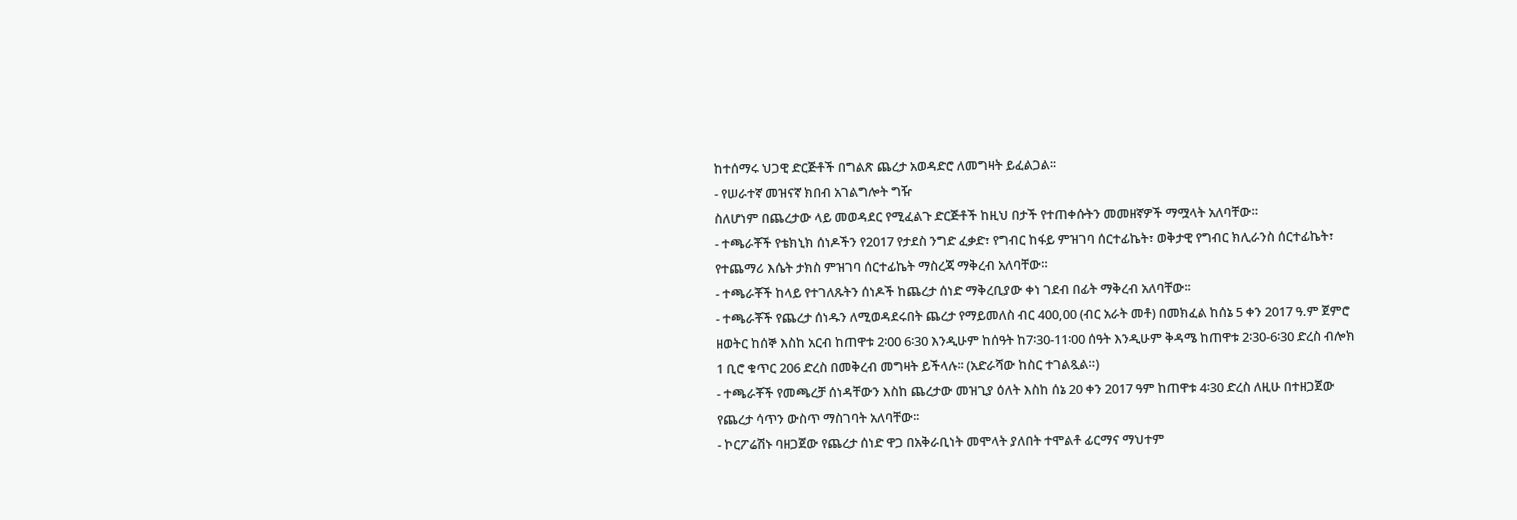ከተሰማሩ ህጋዊ ድርጅቶች በግልጽ ጨረታ አወዳድሮ ለመግዛት ይፈልጋል፡፡
- የሠራተኛ መዝናኛ ክበብ አገልግሎት ግዥ
ስለሆነም በጨረታው ላይ መወዳደር የሚፈልጉ ድርጅቶች ከዚህ በታች የተጠቀሱትን መመዘኛዎች ማሟላት አለባቸው።
- ተጫራቾች የቴክኒክ ሰነዶችን የ2017 የታደስ ንግድ ፈቃድ፣ የግብር ከፋይ ምዝገባ ሰርተፊኬት፣ ወቅታዊ የግብር ክሊራንስ ሰርተፊኬት፣ የተጨማሪ እሴት ታክስ ምዝገባ ሰርተፊኬት ማስረጃ ማቅረብ አለባቸው።
- ተጫራቾች ከላይ የተገለጹትን ሰነዶች ከጨረታ ሰነድ ማቅረቢያው ቀነ ገደብ በፊት ማቅረብ አለባቸው፡፡
- ተጫራቾች የጨረታ ሰነዱን ለሚወዳደሩበት ጨረታ የማይመለስ ብር 400,00 (ብር አራት መቶ) በመክፈል ከሰኔ 5 ቀን 2017 ዓ.ም ጀምሮ ዘወትር ከሰኞ እስከ አርብ ከጠዋቱ 2፡00 6፡30 እንዲሁም ከሰዓት ከ7፡30-11፡00 ሰዓት እንዲሁም ቅዳሜ ከጠዋቱ 2፡30-6፡30 ድረስ ብሎክ 1 ቢሮ ቁጥር 206 ድረስ በመቅረብ መግዛት ይችላሉ፡፡ (አድራሻው ከስር ተገልጿል።)
- ተጫራቾች የመጫረቻ ሰነዳቸውን እስከ ጨረታው መዝጊያ ዕለት እስከ ሰኔ 20 ቀን 2017 ዓም ከጠዋቱ 4፡30 ድረስ ለዚሁ በተዘጋጀው የጨረታ ሳጥን ውስጥ ማስገባት አለባቸው፡፡
- ኮርፖሬሽኑ ባዘጋጀው የጨረታ ሰነድ ዋጋ በአቅራቢነት መሞላት ያለበት ተሞልቶ ፊርማና ማህተም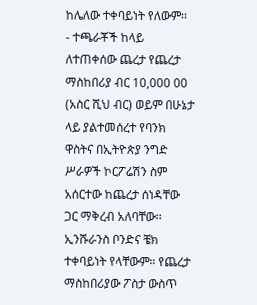ከሌለው ተቀባይነት የለውም፡፡
- ተጫራቾች ከላይ ለተጠቀሰው ጨረታ የጨረታ ማስከበሪያ ብር 10,000 00 (አስር ሺህ ብር) ወይም በሁኔታ ላይ ያልተመሰረተ የባንክ ዋስትና በኢትዮጵያ ንግድ ሥራዎች ኮርፖሬሽን ስም አሰርተው ከጨረታ ሰነዳቸው ጋር ማቅረብ አለባቸው፡፡ ኢንሹራንስ ቦንድና ቼክ ተቀባይነት የላቸውም። የጨረታ ማስከበሪያው ፖስታ ውስጥ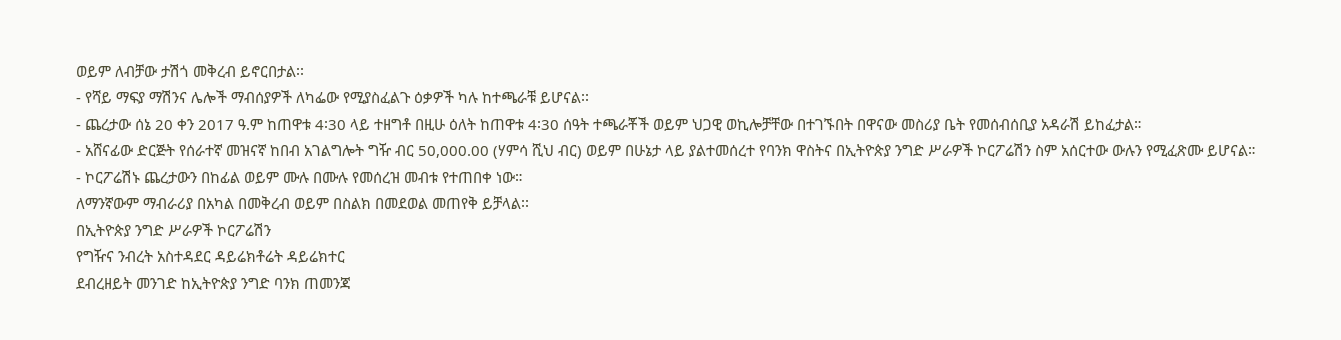ወይም ለብቻው ታሽጎ መቅረብ ይኖርበታል፡፡
- የሻይ ማፍያ ማሽንና ሌሎች ማብሰያዎች ለካፌው የሚያስፈልጉ ዕቃዎች ካሉ ከተጫራቹ ይሆናል፡፡
- ጨረታው ሰኔ 20 ቀን 2017 ዓ.ም ከጠዋቱ 4፡30 ላይ ተዘግቶ በዚሁ ዕለት ከጠዋቱ 4፡30 ሰዓት ተጫራቾች ወይም ህጋዊ ወኪሎቻቸው በተገኙበት በዋናው መስሪያ ቤት የመሰብሰቢያ አዳራሽ ይከፈታል።
- አሸናፊው ድርጅት የሰራተኛ መዝናኛ ከበብ አገልግሎት ግዥ ብር 50,000.00 (ሃምሳ ሺህ ብር) ወይም በሁኔታ ላይ ያልተመሰረተ የባንክ ዋስትና በኢትዮጵያ ንግድ ሥራዎች ኮርፖሬሽን ስም አሰርተው ውሉን የሚፈጽሙ ይሆናል።
- ኮርፖሬሽኑ ጨረታውን በከፊል ወይም ሙሉ በሙሉ የመሰረዝ መብቱ የተጠበቀ ነው።
ለማንኛውም ማብራሪያ በአካል በመቅረብ ወይም በስልክ በመደወል መጠየቅ ይቻላል፡፡
በኢትዮጵያ ንግድ ሥራዎች ኮርፖሬሽን
የግዥና ንብረት አስተዳደር ዳይሬክቶሬት ዳይሬክተር
ደብረዘይት መንገድ ከኢትዮጵያ ንግድ ባንክ ጠመንጃ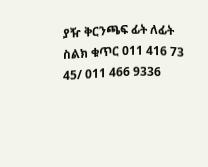ያዥ ቅርንጫፍ ፊት ለፊት
ስልክ ቁጥር 011 416 73 45/ 011 466 9336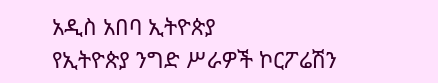አዲስ አበባ ኢትዮጵያ
የኢትዮጵያ ንግድ ሥራዎች ኮርፖሬሽን